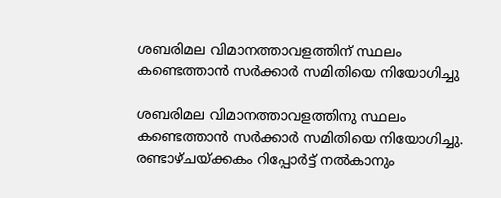ശബരിമല വിമാനത്താവളത്തിന് സ്ഥലം കണ്ടെത്താന്‍ സര്‍ക്കാര്‍ സമിതിയെ നിയോഗിച്ചു

ശബരിമല വിമാനത്താവളത്തിനു സ്ഥലം കണ്ടെത്താന്‍ സര്‍ക്കാര്‍ സമിതിയെ നിയോഗിച്ചു. രണ്ടാഴ്ചയ്ക്കകം റിപ്പോര്‍ട്ട് നല്‍കാനും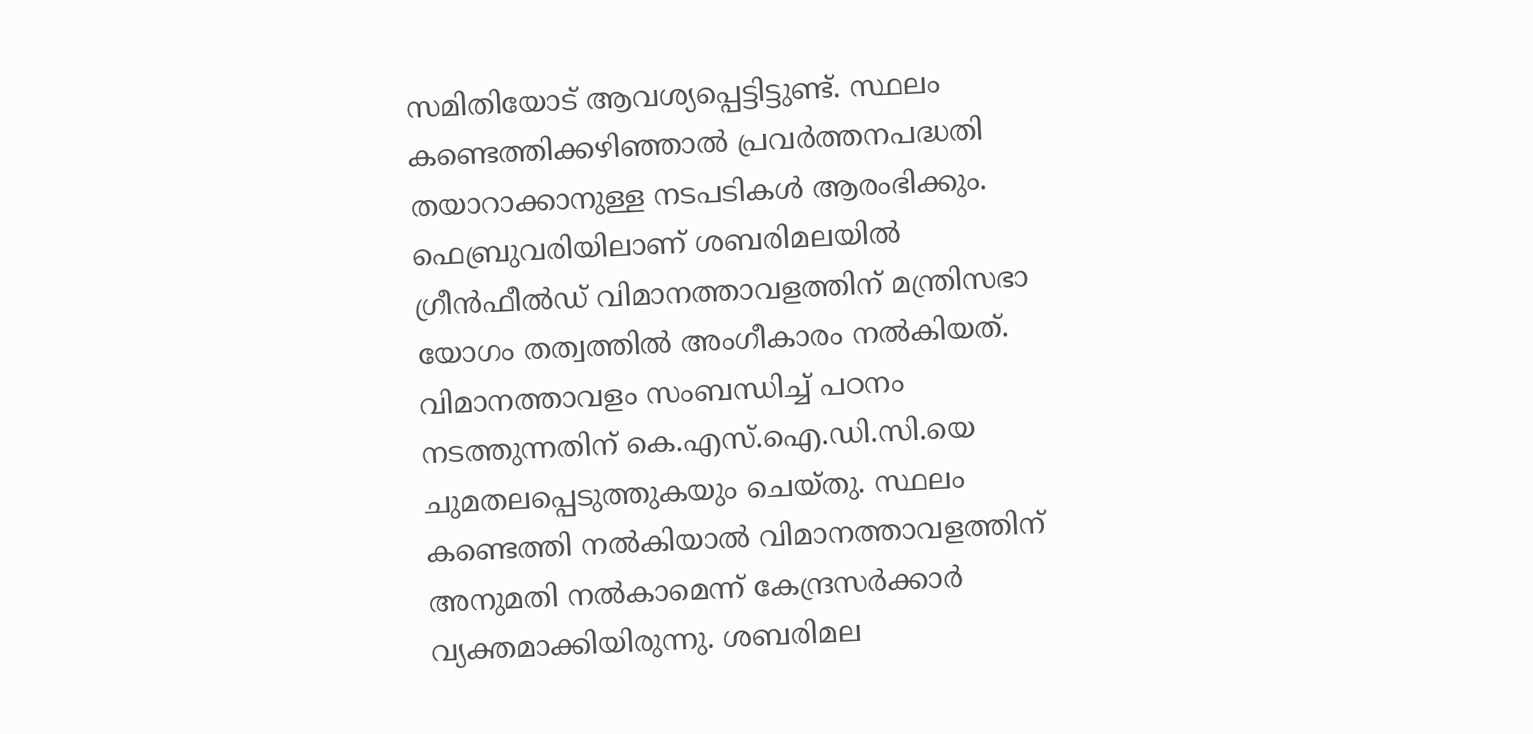സമിതിയോട് ആവശ്യപ്പെട്ടിട്ടുണ്ട്. സ്ഥലം കണ്ടെത്തിക്കഴിഞ്ഞാല്‍ പ്രവര്‍ത്തനപദ്ധതി തയാറാക്കാനുള്ള നടപടികള്‍ ആരംഭിക്കും. ഫെബ്രുവരിയിലാണ് ശബരിമലയില്‍ ഗ്രീന്‍ഫീല്‍ഡ് വിമാനത്താവളത്തിന് മന്ത്രിസഭാ യോഗം തത്വത്തില്‍ അംഗീകാരം നല്‍കിയത്. വിമാനത്താവളം സംബന്ധിച്ച് പഠനം നടത്തുന്നതിന് കെ.എസ്.ഐ.ഡി.സി.യെ ചുമതലപ്പെടുത്തുകയും ചെയ്തു. സ്ഥലം കണ്ടെത്തി നല്‍കിയാല്‍ വിമാനത്താവളത്തിന് അനുമതി നല്‍കാമെന്ന് കേന്ദ്രസര്‍ക്കാര്‍ വ്യക്തമാക്കിയിരുന്നു. ശബരിമല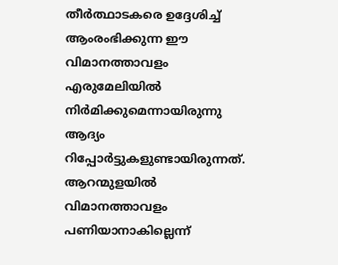തീര്‍ത്ഥാടകരെ ഉദ്ദേശിച്ച് ആംരംഭിക്കുന്ന ഈ വിമാനത്താവളം എരുമേലിയില്‍ നിര്‍മിക്കുമെന്നായിരുന്നു ആദ്യം റിപ്പോര്‍ട്ടുകളുണ്ടായിരുന്നത്. ആറന്മുളയില്‍ വിമാനത്താവളം പണിയാനാകില്ലെന്ന്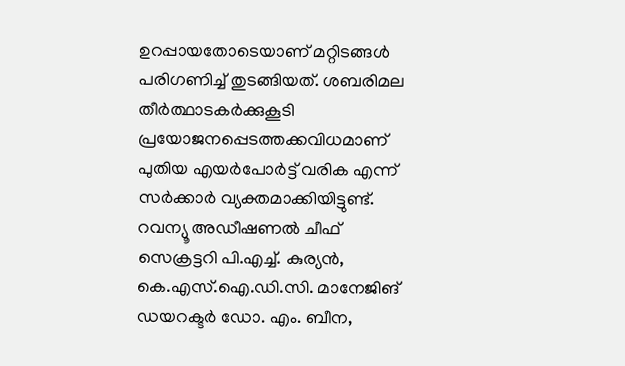ഉറപ്പായതോടെയാണ് മറ്റിടങ്ങള്‍ പരിഗണിച്ച് തുടങ്ങിയത്. ശബരിമല തീര്‍ത്ഥാടകര്‍ക്കുകൂടി പ്രയോജനപ്പെടത്തക്കവിധമാണ് പുതിയ എയര്‍പോര്‍ട്ട്‌ വരിക എന്ന് സര്‍ക്കാര്‍ വ്യക്തമാക്കിയിട്ടുണ്ട്. റവന്യൂ അഡീഷണല്‍ ചീഫ് സെക്രട്ടറി പി.എച്ച്. കുര്യന്‍, കെ.എസ്.ഐ.ഡി.സി. മാനേജിങ് ഡയറക്ടര്‍ ഡോ. എം. ബീന,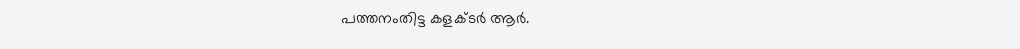പത്തനംതിട്ട കളക്ടര്‍ ആര്‍.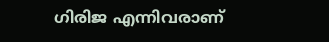ഗിരിജ എന്നിവരാണ്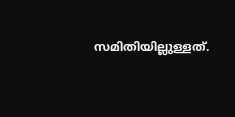സമിതിയില്ലുള്ളത്.